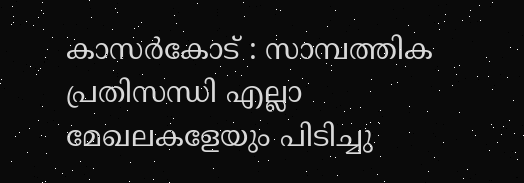കാസർകോട് : സാമ്പത്തിക പ്രതിസന്ധി എല്ലാ മേഖലകളേയും പിടിച്ചു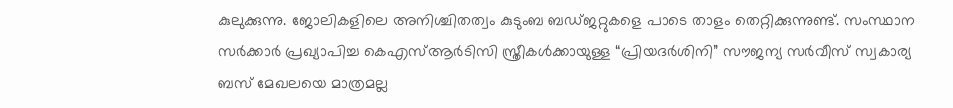കുലുക്കുന്നു. ജോലികളിലെ അനിശ്ചിതത്വം കുടുംബ ബഡ്ജറ്റുകളെ പാടെ താളം തെറ്റിക്കുന്നുണ്ട്. സംസ്ഥാന സർക്കാർ പ്രഖ്യാപിച്ച കെഎസ്ആർടിസി സ്ത്രീകൾക്കായുള്ള “പ്രിയദർശിനി” സൗജന്യ സർവീസ് സ്വകാര്യ ബസ് മേഖലയെ മാത്രമല്ല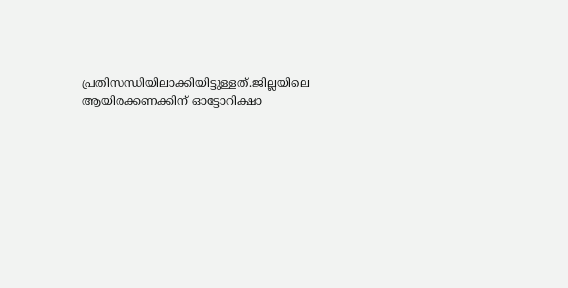പ്രതിസന്ധിയിലാക്കിയിട്ടുള്ളത്.ജില്ലയിലെ ആയിരക്കണക്കിന് ഓട്ടോറിക്ഷാ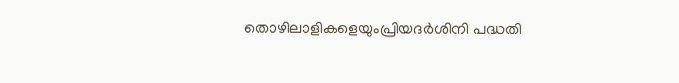തൊഴിലാളികളെയുംപ്രിയദർശിനി പദ്ധതി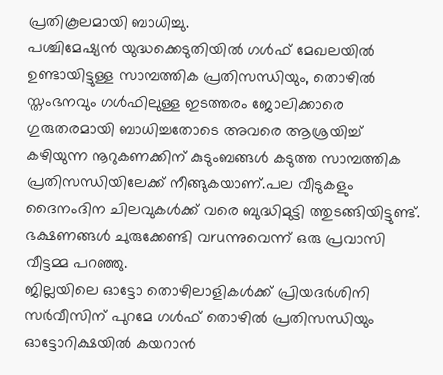പ്രതികൂലമായി ബാധിച്ചു.
പശ്ചിമേഷ്യൻ യുദ്ധക്കെടുതിയിൽ ഗൾഫ് മേഖലയിൽ ഉണ്ടായിട്ടുള്ള സാമ്പത്തിക പ്രതിസന്ധിയും, തൊഴിൽ സ്തംഭനവും ഗൾഫിലുള്ള ഇടത്തരം ജോലിക്കാരെ ഗുരുതരമായി ബാധിച്ചതോടെ അവരെ ആശ്രയിച്ച് കഴിയുന്ന നൂറുകണക്കിന് കുടുംബങ്ങൾ കടുത്ത സാമ്പത്തിക പ്രതിസന്ധിയിലേക്ക് നീങ്ങുകയാണ്.പല വീടുകളും ദൈനംദിന ചിലവുകൾക്ക് വരെ ബുദ്ധിമുട്ടി ത്തുടങ്ങിയിട്ടുണ്ട്. ഭക്ഷണങ്ങൾ ചുരുക്കേണ്ടി വruന്നുവെന്ന് ഒരു പ്രവാസി വീട്ടമ്മ പറഞ്ഞു.
ജില്ലയിലെ ഓട്ടോ തൊഴിലാളികൾക്ക് പ്രിയദർശിനി സർവീസിന് പുറമേ ഗൾഫ് തൊഴിൽ പ്രതിസന്ധിയും ഓട്ടോറിക്ഷയിൽ കയറാൻ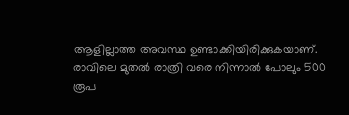ആളില്ലാത്ത അവസ്ഥ ഉണ്ടാക്കിയിരിക്കുകയാണ്. രാവിലെ മുതൽ രാത്രി വരെ നിന്നാൽ പോലും 500 രൂപ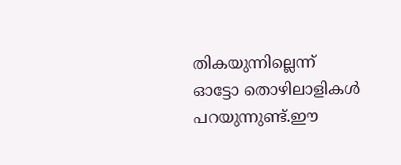തികയുന്നില്ലെന്ന് ഓട്ടോ തൊഴിലാളികൾ പറയുന്നുണ്ട്.ഈ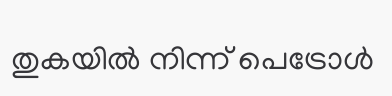തുകയിൽ നിന്ന് പെട്രോൾ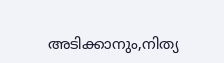അടിക്കാനും,നിത്യ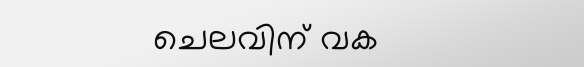ചെലവിന് വക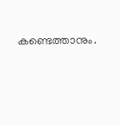കണ്ടെത്താനും.